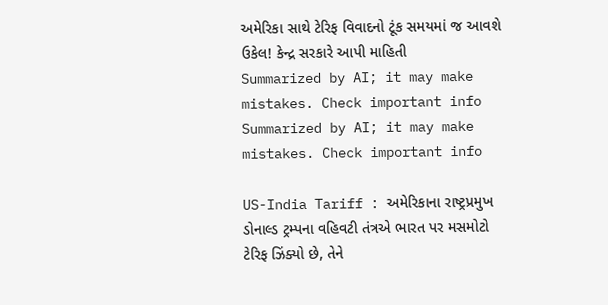અમેરિકા સાથે ટેરિફ વિવાદનો ટૂંક સમયમાં જ આવશે ઉકેલ! કેન્દ્ર સરકારે આપી માહિતી
Summarized by AI; it may make mistakes. Check important info
Summarized by AI; it may make mistakes. Check important info

US-India Tariff : અમેરિકાના રાષ્ટ્રપ્રમુખ ડોનાલ્ડ ટ્રમ્પના વહિવટી તંત્રએ ભારત પર મસમોટો ટેરિફ ઝિંક્યો છે, તેને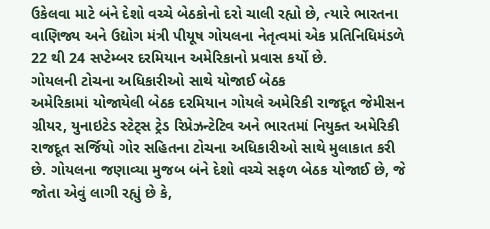ઉકેલવા માટે બંને દેશો વચ્ચે બેઠકોનો દરો ચાલી રહ્યો છે, ત્યારે ભારતના વાણિજ્ય અને ઉદ્યોગ મંત્રી પીયૂષ ગોયલના નેતૃત્વમાં એક પ્રતિનિધિમંડળે 22 થી 24 સપ્ટેમ્બર દરમિયાન અમેરિકાનો પ્રવાસ કર્યો છે.
ગોયલની ટોચના અધિકારીઓ સાથે યોજાઈ બેઠક
અમેરિકામાં યોજાયેલી બેઠક દરમિયાન ગોયલે અમેરિકી રાજદૂત જેમીસન ગ્રીયર, યુનાઇટેડ સ્ટેટ્સ ટ્રેડ રિપ્રેઝન્ટેટિવ અને ભારતમાં નિયુક્ત અમેરિકી રાજદૂત સર્જિયો ગોર સહિતના ટોચના અધિકારીઓ સાથે મુલાકાત કરી છે. ગોયલના જણાવ્યા મુજબ બંને દેશો વચ્ચે સફળ બેઠક યોજાઈ છે, જે જોતા એવું લાગી રહ્યું છે કે,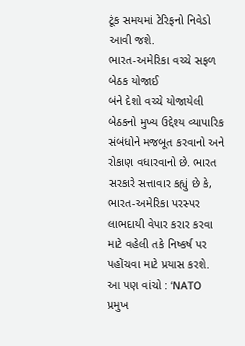ટૂંક સમયમાં ટેરિફનો નિવેડો આવી જશે.
ભારત-અમેરિકા વચ્ચે સફળ બેઠક યોજાઈ
બંને દેશો વચ્ચે યોજાયેલી બેઠકનો મુખ્ય ઉદ્દેશ્ય વ્યાપારિક સંબંધોને મજબૂત કરવાનો અને રોકાણ વધારવાનો છે. ભારત સરકારે સત્તાવાર કહ્યું છે કે, ભારત-અમેરિકા પરસ્પર લાભદાયી વેપાર કરાર કરવા માટે વહેલી તકે નિષ્કર્ષ પર પહોંચવા માટે પ્રયાસ કરશે.
આ પણ વાંચો : ‘NATO પ્રમુખ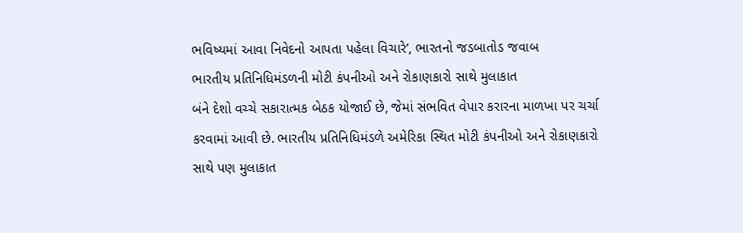ભવિષ્યમાં આવા નિવેદનો આપતા પહેલા વિચારે’, ભારતનો જડબાતોડ જવાબ
ભારતીય પ્રતિનિધિમંડળની મોટી કંપનીઓ અને રોકાણકારો સાથે મુલાકાત
બંને દેશો વચ્ચે સકારાત્મક બેઠક યોજાઈ છે, જેમાં સંભવિત વેપાર કરારના માળખા પર ચર્ચા કરવામાં આવી છે. ભારતીય પ્રતિનિધિમંડળે અમેરિકા સ્થિત મોટી કંપનીઓ અને રોકાણકારો સાથે પણ મુલાકાત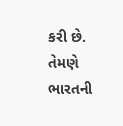કરી છે. તેમણે ભારતની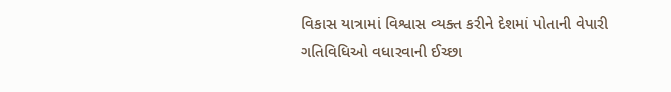વિકાસ યાત્રામાં વિશ્વાસ વ્યક્ત કરીને દેશમાં પોતાની વેપારી ગતિવિધિઓ વધારવાની ઈચ્છા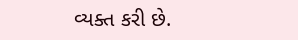વ્યક્ત કરી છે.